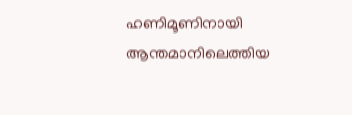ഹണിമൂണിനായി ആന്തമാനിലെത്തിയ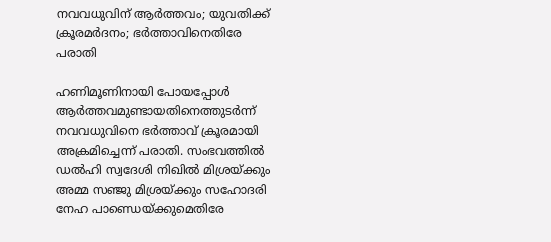നവവധുവിന് ആർത്തവം; യുവതിക്ക് ക്രൂരമർദനം; ഭർത്താവിനെതിരേ പരാതി

ഹണിമൂണിനായി പോയപ്പോൾ ആർത്തവമുണ്ടായതിനെത്തുടർന്ന് നവവധുവിനെ ഭർത്താവ് ക്രൂരമായി അക്രമിച്ചെന്ന് പരാതി. സംഭവത്തിൽ ഡൽഹി സ്വദേശി നിഖിൽ മിശ്രയ്ക്കും അമ്മ സഞ്ജു മിശ്രയ്ക്കും സഹോദരി നേഹ പാണ്ഡെയ്ക്കുമെതിരേ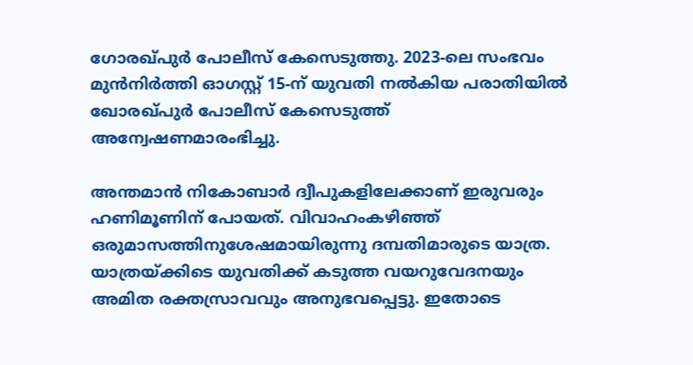ഗോരഖ്പുർ പോലീസ് കേസെടുത്തു. 2023-ലെ സംഭവം മുൻനിർത്തി ഓഗസ്റ്റ് 15-ന് യുവതി നൽകിയ പരാതിയിൽ ഖോരഖ്പുർ പോലീസ് കേസെടുത്ത് അന്വേഷണമാരംഭിച്ചു.

അന്തമാൻ നികോബാർ ദ്വീപുകളിലേക്കാണ് ഇരുവരും ഹണിമൂണിന് പോയത്. വിവാഹംകഴിഞ്ഞ് ഒരുമാസത്തിനുശേഷമായിരുന്നു ദമ്പതിമാരുടെ യാത്ര. യാത്രയ്ക്കിടെ യുവതിക്ക് കടുത്ത വയറുവേദനയും അമിത രക്തസ്രാവവും അനുഭവപ്പെട്ടു. ഇതോടെ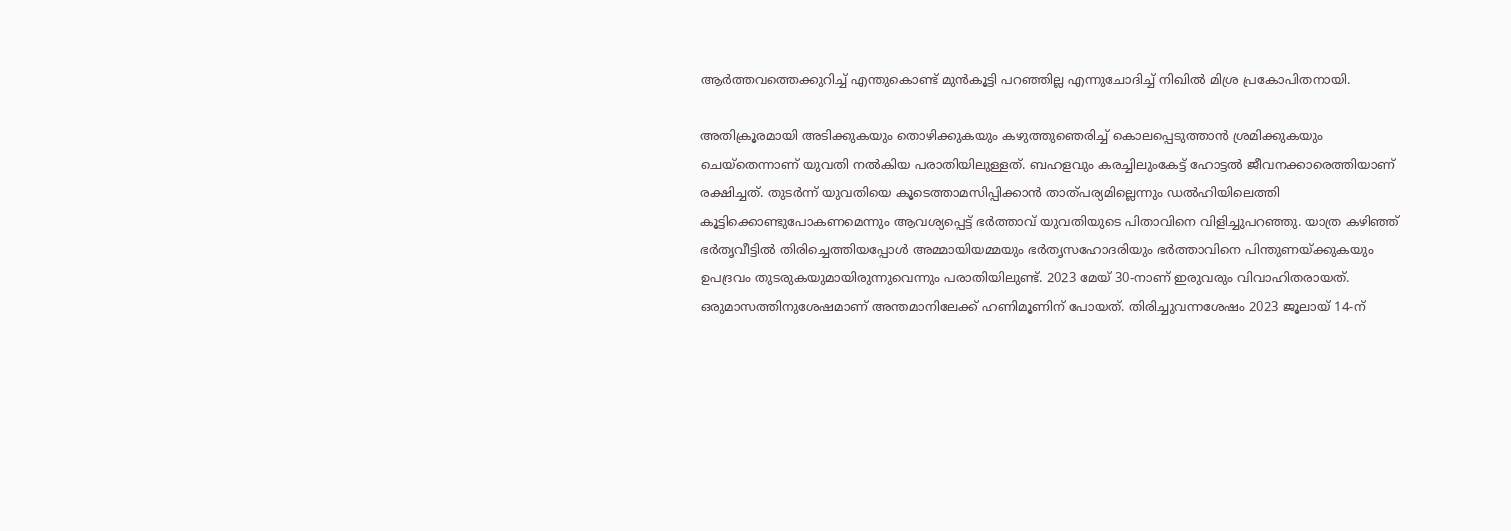ആർത്തവത്തെക്കുറിച്ച് എന്തുകൊണ്ട് മുൻകൂട്ടി പറഞ്ഞില്ല എന്നുചോദിച്ച് നിഖിൽ മിശ്ര പ്രകോപിതനായി.

അതിക്രൂരമായി അടിക്കുകയും തൊഴിക്കുകയും കഴുത്തുഞെരിച്ച് കൊലപ്പെടുത്താൻ ശ്രമിക്കുകയും ചെയ്‌തെന്നാണ് യുവതി നൽകിയ പരാതിയിലുള്ളത്. ബഹളവും കരച്ചിലുംകേട്ട് ഹോട്ടൽ ജീവനക്കാരെത്തിയാണ് രക്ഷിച്ചത്. തുടർന്ന് യുവതിയെ കൂടെത്താമസിപ്പിക്കാൻ താത്പര്യമില്ലെന്നും ഡൽഹിയിലെത്തി കൂട്ടിക്കൊണ്ടുപോകണമെന്നും ആവശ്യപ്പെട്ട് ഭർത്താവ് യുവതിയുടെ പിതാവിനെ വിളിച്ചുപറഞ്ഞു. യാത്ര കഴിഞ്ഞ് ഭർതൃവീട്ടിൽ തിരിച്ചെത്തിയപ്പോൾ അമ്മായിയമ്മയും ഭർതൃസഹോദരിയും ഭർത്താവിനെ പിന്തുണയ്ക്കുകയും ഉപദ്രവം തുടരുകയുമായിരുന്നുവെന്നും പരാതിയിലുണ്ട്. 2023 മേയ് 30-നാണ് ഇരുവരും വിവാഹിതരായത്. ഒരുമാസത്തിനുശേഷമാണ് അന്തമാനിലേക്ക് ഹണിമൂണിന് പോയത്. തിരിച്ചുവന്നശേഷം 2023 ജൂലായ് 14-ന്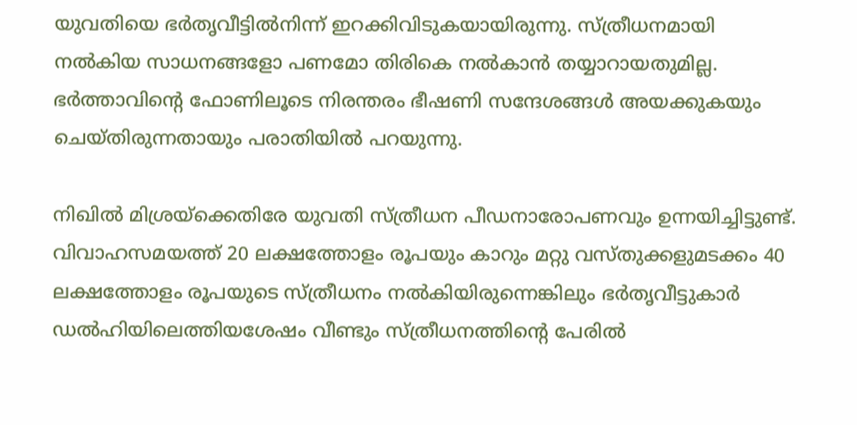യുവതിയെ ഭർതൃവീട്ടിൽനിന്ന് ഇറക്കിവിടുകയായിരുന്നു. സ്ത്രീധനമായി നൽകിയ സാധനങ്ങളോ പണമോ തിരികെ നൽകാൻ തയ്യാറായതുമില്ല. ഭർത്താവിന്റെ ഫോണിലൂടെ നിരന്തരം ഭീഷണി സന്ദേശങ്ങൾ അയക്കുകയും ചെയ്തിരുന്നതായും പരാതിയിൽ പറയുന്നു.

നിഖിൽ മിശ്രയ്‌ക്കെതിരേ യുവതി സ്ത്രീധന പീഡനാരോപണവും ഉന്നയിച്ചിട്ടുണ്ട്. വിവാഹസമയത്ത് 20 ലക്ഷത്തോളം രൂപയും കാറും മറ്റു വസ്തുക്കളുമടക്കം 40 ലക്ഷത്തോളം രൂപയുടെ സ്ത്രീധനം നൽകിയിരുന്നെങ്കിലും ഭർതൃവീട്ടുകാർ ഡൽഹിയിലെത്തിയശേഷം വീണ്ടും സ്ത്രീധനത്തിന്റെ പേരിൽ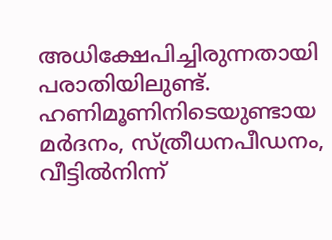അധിക്ഷേപിച്ചിരുന്നതായി പരാതിയിലുണ്ട്. ഹണിമൂണിനിടെയുണ്ടായ മർദനം, സ്ത്രീധനപീഡനം, വീട്ടിൽനിന്ന്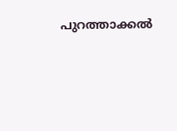പുറത്താക്കൽ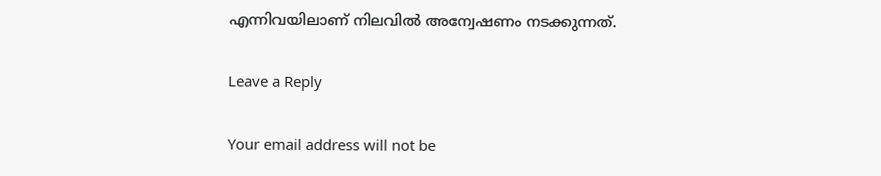എന്നിവയിലാണ് നിലവിൽ അന്വേഷണം നടക്കുന്നത്.

Leave a Reply

Your email address will not be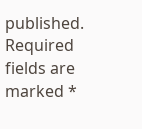published. Required fields are marked *